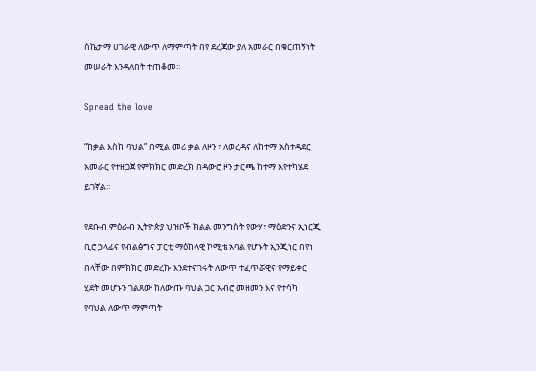ስኬታማ ሀገራዊ ለውጥ ለማምጣት በየ ደረጃው ያለ አመራር በቁርጠኝነት መሠራት እንዳለበት ተጠቆመ።

Spread the love

“ከቃል እስከ ባህል” በሚል መሪ ቃል ለዞን ፣ ለወረዳና ለከተማ አስተዳደር አመራር የተዘጋጀ የምክክር መድረክ በዳውሮ ዞን ታርጫ ከተማ እየተካሄደ ይገኛል።

የደቡብ ምዕራብ ኢትዮጵያ ህዝቦች ክልል መንግስት የውሃ፣ ማዕድንና ኢነርጂ ቢሮ ኃላፊና የብልፅግና ፓርቲ ማዕከላዊ ኮሚቴ አባል የሆኑት ኢንጂነር በየነ በላቸው በምክክር መድረኩ እንደተናገሩት ለውጥ ተፈጥሯዊና የማይቀር ሂደት መሆኑን ገልጸው ከለውጡ ባህል ጋር አብሮ መዘመን እና የተሳካ የባህል ለውጥ ማምጣት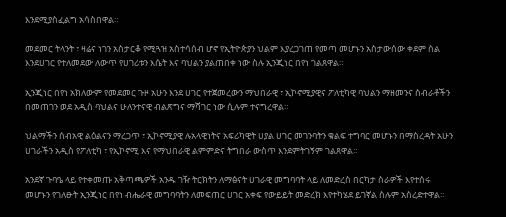እንደሚያስፈልግ አሳስበዋል።

መደመር ትላንት ፣ ዛሬና ነገን አስታርቆ የሚጓዝ አስተሳሰብ ሆኖ የኢትዮጵያን ህልም እያረጋገጠ የመጣ መሆኑን አስታውሰው ቀደም ስል እንደሀገር የተለመደው ለውጥ የሀገሪቱን እሴት እና ባህልን ያልጠበቀ ነው ስሉ ኢንጂነር በየነ ገልጸዋል።

ኢንጂነር በየነ አክለውም የመደመር ጉዞ አሁን እንደ ሀገር የተጀመረውን ማህበራዊ ፣ ኢኮኖሚያዊና ፖለቲካዊ ባህልን ማዘመንና ስብራቶችን በመጠገን ወደ አዲስ ባህልና ሁለንተናዊ ብልጽግና ማሻገር ነው ሲሉም ተናግረዋል።

ህልማችን ሰብአዊ ልዕልናን ማረጋጥ ፣ ኢኮኖሚያዊ ሉአላዊነትና አፍሪካዊት ሀያል ሀገር መገንባትን ቁልፍ ተግባር መሆኑን በማስረዳት አሁን ሀገራችን አዲስ የፖለቲካ ፣ የኢኮኖሚ እና የማህበራዊ ልምምድና ትግበራ ውስጥ እንደምትገኝም ገልጸዋል።

አንደኛ ጉባዔ ላይ የተቀመጡ አቅጣጫዎች አንዱ ገዥ ትርክትን ለማፅናት ሀገራዊ መግባባት ላይ ለመድረስ በርካታ ስራዎች እየተሰሩ መሆኑን የገለፁት ኢንጂነር በየነ ብሔራዊ መግባባትን ለመፍጠር ሀገር አቀፍ የውይይት መድረክ እየተካሄደ ይገኛል ስሉም አስረድተዋል።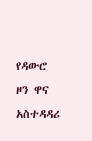የዳውሮ ዞን ዋና አስተዳዳሪ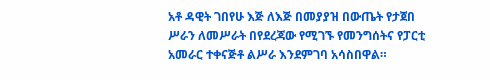አቶ ዳዊት ገበየሁ እጅ ለእጅ በመያያዝ በውጤት የታጀበ ሥራን ለመሥራት በየደረጃው የሚገኙ የመንግሰትና የፓርቲ አመራር ተቀናጅቶ ልሥራ እንደምገባ አሳስበዋል።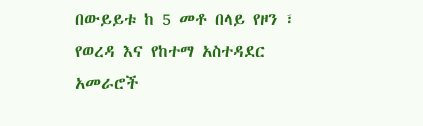በውይይቱ ከ 5 መቶ በላይ የዞን ፣ የወረዳ እና የከተማ አስተዳደር አመራሮች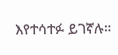እየተሳተፉ ይገኛሉ።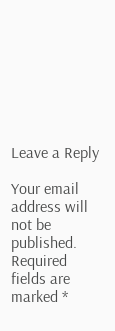Leave a Reply

Your email address will not be published. Required fields are marked *